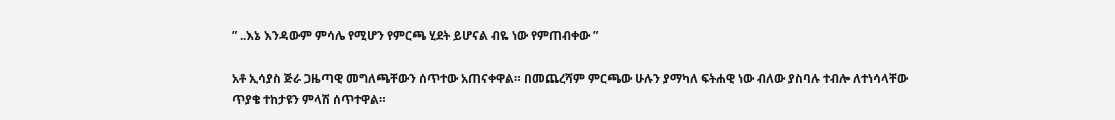” ..እኔ እንዳውም ምሳሌ የሚሆን የምርጫ ሂደት ይሆናል ብዬ ነው የምጠብቀው ”

አቶ ኢሳያስ ጅራ ጋዜጣዊ መግለጫቸውን ሰጥተው አጠናቀዋል። በመጨረሻም ምርጫው ሁሉን ያማካለ ፍትሐዊ ነው ብለው ያስባሉ ተብሎ ለተነሳላቸው ጥያቄ ተከታዩን ምላሽ ሰጥተዋል።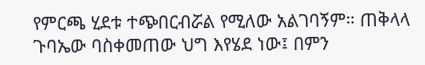የምርጫ ሂደቱ ተጭበርብሯል የሚለው አልገባኝም። ጠቅላላ ጉባኤው ባስቀመጠው ህግ እየሄደ ነው፤ በምን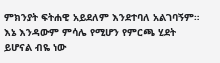ምክንያት ፍትሐዊ አይደለም እንደተባለ አልገባኝም። እኔ እንዳውም ምሳሌ የሚሆን የምርጫ ሂደት ይሆናል ብዬ ነው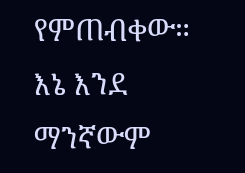የምጠብቀው። እኔ እንደ ማንኛውም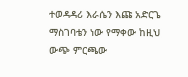ተወዳዳሪ እራሴን እጩ አድርጌ ማስገባቴን ነው የማቀው ከዚህ ውጭ ምርጫው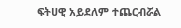ፍትሀዊ አይደለም ተጨርብሯል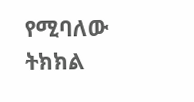የሚባለው ትክክል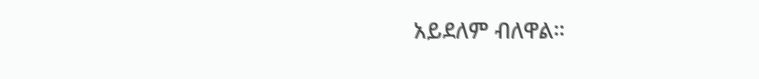አይደለም ብለዋል።